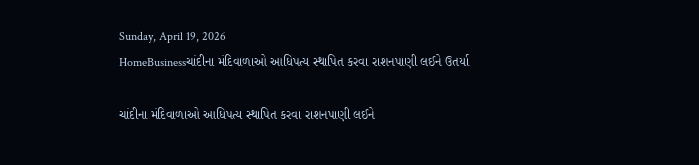Sunday, April 19, 2026
HomeBusinessચાંદીના મંદિવાળાઓ આધિપત્ય સ્થાપિત કરવા રાશનપાણી લઈને ઉતર્યા

ચાંદીના મંદિવાળાઓ આધિપત્ય સ્થાપિત કરવા રાશનપાણી લઈને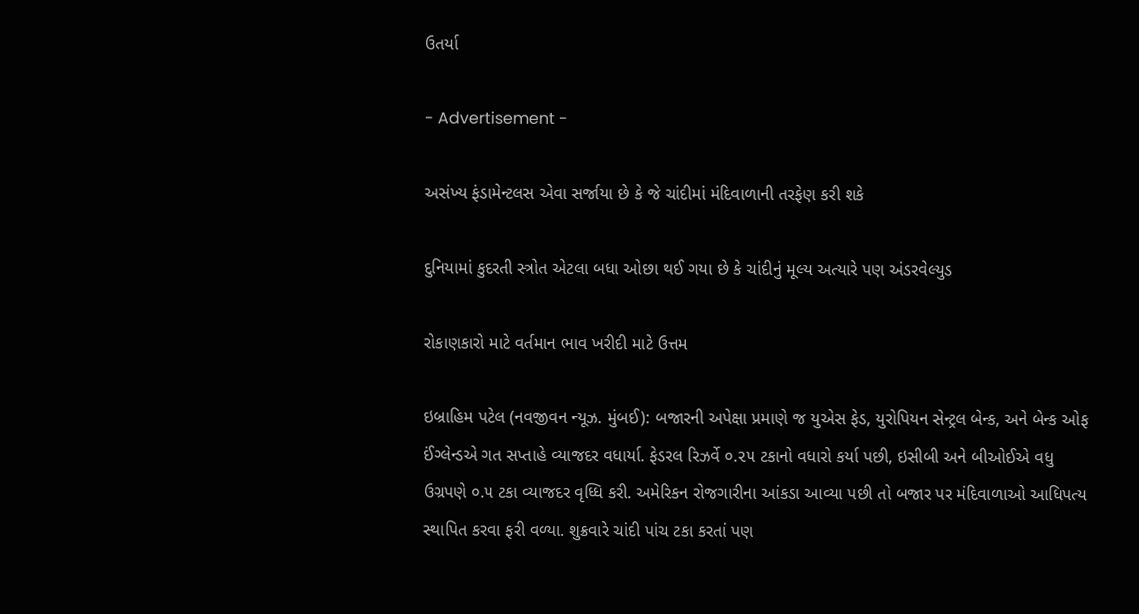ઉતર્યા

- Advertisement -

અસંખ્ય ફંડામેન્ટલસ એવા સર્જાયા છે કે જે ચાંદીમાં મંદિવાળાની તરફેણ કરી શકે

દુનિયામાં કુદરતી સ્ત્રોત એટલા બધા ઓછા થઈ ગયા છે કે ચાંદીનું મૂલ્ય અત્યારે પણ અંડરવેલ્યુડ

રોકાણકારો માટે વર્તમાન ભાવ ખરીદી માટે ઉત્તમ

ઇબ્રાહિમ પટેલ (નવજીવન ન્યૂઝ. મુંબઈ): બજારની અપેક્ષા પ્રમાણે જ યુએસ ફેડ, યુરોપિયન સેન્ટ્રલ બેન્ક, અને બેન્ક ઓફ ઈંગ્લેન્ડએ ગત સપ્તાહે વ્યાજદર વધાર્યા. ફેડરલ રિઝર્વે ૦.૨૫ ટકાનો વધારો કર્યા પછી, ઇસીબી અને બીઓઈએ વધુ ઉગ્રપણે ૦.૫ ટકા વ્યાજદર વૃધ્ધિ કરી. અમેરિકન રોજગારીના આંકડા આવ્યા પછી તો બજાર પર મંદિવાળાઓ આધિપત્ય સ્થાપિત કરવા ફરી વળ્યા. શુક્રવારે ચાંદી પાંચ ટકા કરતાં પણ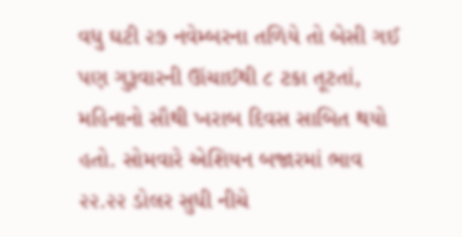વધુ ઘટી ૨૭ નવેમ્બરના તળિયે તો બેસી ગઈ પણ ગુરૂવારની ઊંચાઈથી ૮ ટકા તૂટતાં, મહિનાનો સૌથી ખરાબ દિવસ સાબિત થયો હતો. સોમવારે એશિયન બજારમાં ભાવ ૨૨.૨૨ ડોલર સુધી નીચે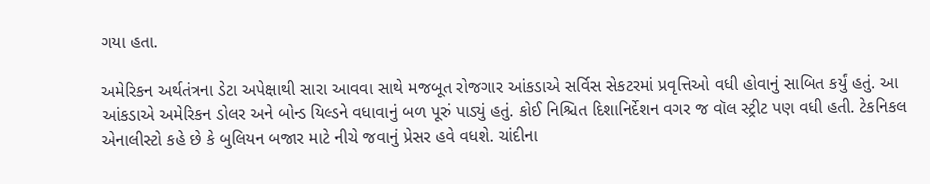ગયા હતા.

અમેરિકન અર્થતંત્રના ડેટા અપેક્ષાથી સારા આવવા સાથે મજબૂત રોજગાર આંકડાએ સર્વિસ સેકટરમાં પ્રવૃત્તિઓ વધી હોવાનું સાબિત કર્યું હતું. આ આંકડાએ અમેરિકન ડોલર અને બોન્ડ યિલ્ડને વધાવાનું બળ પૂરું પાડ્યું હતું. કોઈ નિશ્ચિત દિશાનિર્દેશન વગર જ વૉલ સ્ટ્રીટ પણ વધી હતી. ટેકનિકલ એનાલીસ્ટો કહે છે કે બુલિયન બજાર માટે નીચે જવાનું પ્રેસર હવે વધશે. ચાંદીના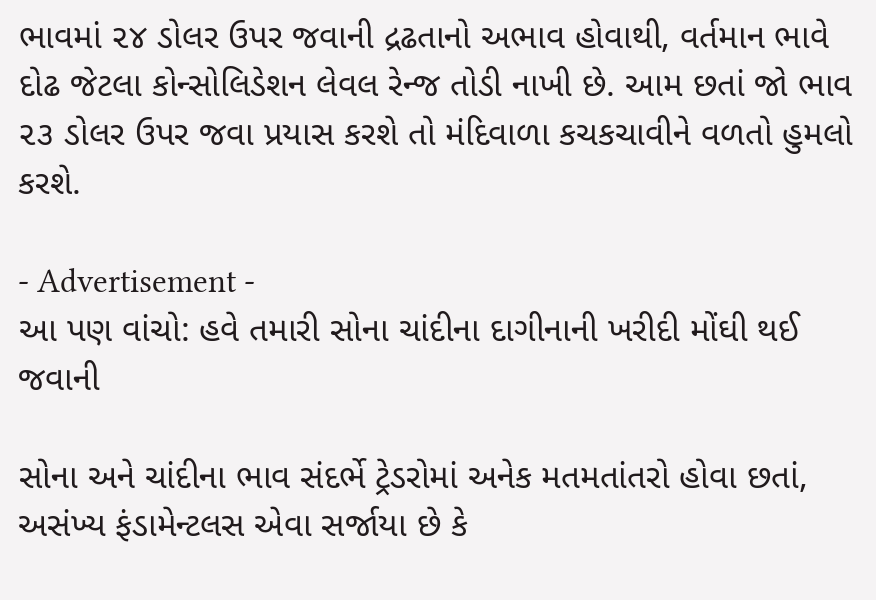ભાવમાં ૨૪ ડોલર ઉપર જવાની દ્રઢતાનો અભાવ હોવાથી, વર્તમાન ભાવે દોઢ જેટલા કોન્સોલિડેશન લેવલ રેન્જ તોડી નાખી છે. આમ છતાં જો ભાવ ૨૩ ડોલર ઉપર જવા પ્રયાસ કરશે તો મંદિવાળા કચકચાવીને વળતો હુમલો કરશે.

- Advertisement -
આ પણ વાંચો: હવે તમારી સોના ચાંદીના દાગીનાની ખરીદી મોંઘી થઈ જવાની

સોના અને ચાંદીના ભાવ સંદર્ભે ટ્રેડરોમાં અનેક મતમતાંતરો હોવા છતાં, અસંખ્ય ફંડામેન્ટલસ એવા સર્જાયા છે કે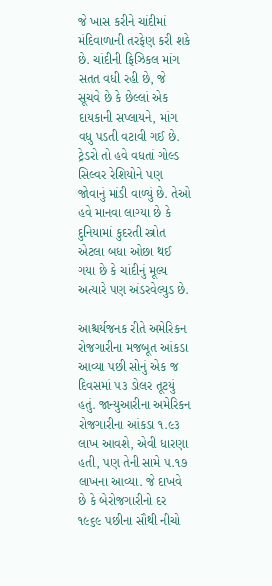જે ખાસ કરીને ચાંદીમાં મંદિવાળાની તરફેણ કરી શકે છે. ચાંદીની ફિઝિકલ માંગ સતત વધી રહી છે, જે સૂચવે છે કે છેલ્લાં એક દાયકાની સપ્લાયને, માંગ વધુ પડતી વટાવી ગઈ છે. ટ્રેડરો તો હવે વધતાં ગોલ્ડ સિલ્વર રેશિયોને પણ જોવાનું માંડી વાળ્યું છે. તેઓ હવે માનવા લાગ્યા છે કે દુનિયામાં કુદરતી સ્ત્રોત એટલા બધા ઓછા થઈ ગયા છે કે ચાંદીનું મૂલ્ય અત્યારે પણ અંડરવેલ્યુડ છે.

આશ્ચર્યજનક રીતે અમેરિકન રોજગારીના મજબૂત આંકડા આવ્યા પછી સોનું એક જ દિવસમાં ૫૩ ડોલર તૂટયું હતું. જાન્યુઆરીના અમેરિકન રોજગારીના આંકડા ૧.૯૩ લાખ આવશે, એવી ધારણા હતી, પણ તેની સામે ૫.૧૭ લાખના આવ્યા. જે દાખવે છે કે બેરોજગારીનો દર ૧૯૬૯ પછીના સૌથી નીચો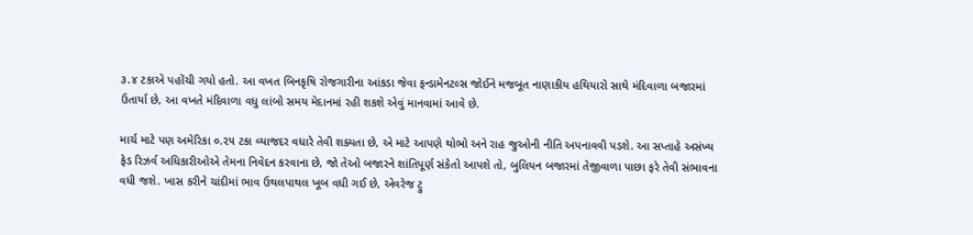૩.૪ ટકાએ પહોંચી ગયો હતો. આ વખત બિનકૃષિ રોજગારીના આંકડા જેવા ફન્ડામેનટલ્સ જોઈને મજબૂત નાણાકીય હથિયારો સાથે મંદિવાળા બજારમાં ઉતાર્યા છે, આ વખતે મંદિવાળા વધુ લાંબો સમય મેદાનમાં રહી શકશે એવું માનવામાં આવે છે.

માર્ચ માટે પણ અમેરિકા ૦.૨૫ ટકા વ્યાજદર વધારે તેવી શક્યતા છે, એ માટે આપણે થોભો અને રાહ જુઓની નીતિ અપનાવવી પડશે. આ સપ્તાહે અસંખ્ય ફેડ રિઝર્વ અધિકારીઓએ તેમના નિવેદન કરવાના છે, જો તેઓ બજારને શાંતિપૂર્ણ સંકેતો આપશે તો, બુલિયન બજારમાં તેજીવાળા પાછા ફરે તેવી સંભાવના વધી જશે. ખાસ કરીને ચાંદીમાં ભાવ ઉથલપાથલ ખૂબ વધી ગઈ છે, એવરેજ ટ્રુ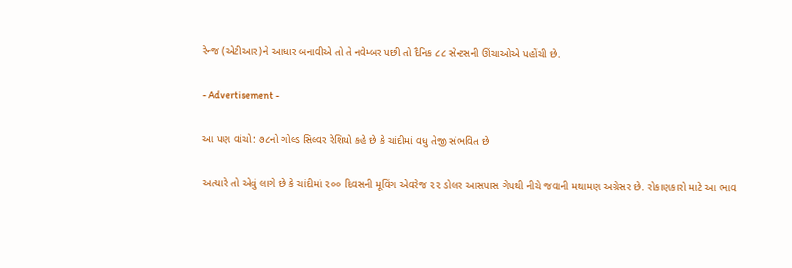રેન્જ (એટીઆર)ને આધાર બનાવીએ તો તે નવેમ્બર પછી તો દૈનિક ૮૮ સેન્ટસની ઊંચાઓએ પહોંચી છે.

- Advertisement -

આ પણ વાંચો: ૭૮નો ગોલ્ડ સિલ્વર રેશિયો કહે છે કે ચાંદીમાં વધુ તેજી સંભવિત છે

અત્યારે તો એવું લાગે છે કે ચાંદીમાં ૨૦૦ દિવસની મૂવિંગ એવરેજ ૨૨ ડોલર આસપાસ ગેપથી નીચે જવાની મથામણ અગ્રેસર છે. રોકાણકારો માટે આ ભાવ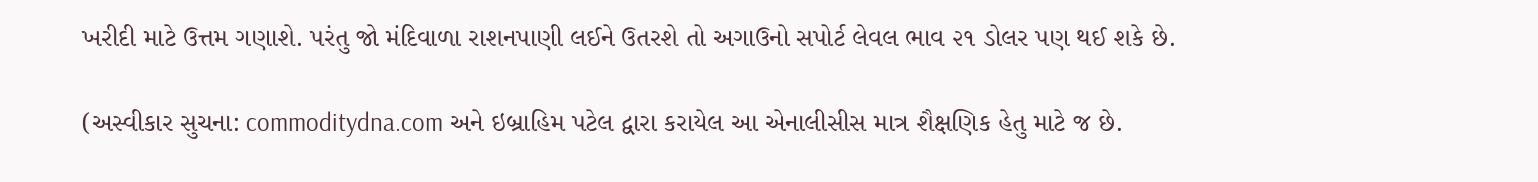ખરીદી માટે ઉત્તમ ગણાશે. પરંતુ જો મંદિવાળા રાશનપાણી લઈને ઉતરશે તો અગાઉનો સપોર્ટ લેવલ ભાવ ૨૧ ડોલર પણ થઈ શકે છે.

(અસ્વીકાર સુચના: commoditydna.com અને ઇબ્રાહિમ પટેલ દ્વારા કરાયેલ આ એનાલીસીસ માત્ર શૈક્ષણિક હેતુ માટે જ છે.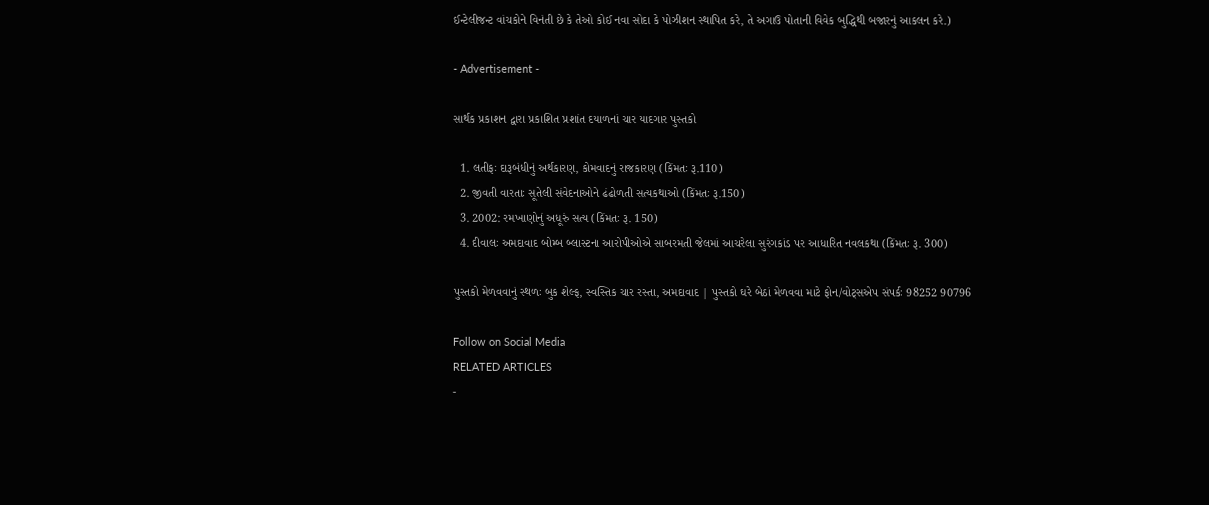ઈન્ટેલીજન્ટ વાંચકોને વિનંતી છે કે તેઓ કોઈ નવા સોદા કે પોઝીશન સ્થાપિત કરે, તે અગાઉ પોતાની વિવેક બુદ્ધિથી બજારનું આકલન કરે.)

- Advertisement -

સાર્થક પ્રકાશન દ્વારા પ્રકાશિત પ્રશાંત દયાળનાં ચાર યાદગાર પુસ્તકો

  1. લતીફઃ દારૂબંધીનું અર્થકારણ, કોમવાદનું રાજકારણ (કિંમતઃ રૂ.110)
  2. જીવતી વારતાઃ સૂતેલી સંવેદનાઓને ઢંઢોળતી સત્યકથાઓ (કિંમતઃ રૂ.150)
  3. 2002: રમખાણોનું અધૂરું સત્ય (કિંમતઃ રૂ. 150)
  4. દીવાલઃ અમદાવાદ બોમ્બ બ્લાસ્ટના આરોપીઓએ સાબરમતી જેલમાં આચરેલા સુરંગકાંડ પર આધારિત નવલકથા (કિંમતઃ રૂ. 300)

પુસ્તકો મેળવવાનું સ્થળઃ બુક શેલ્ફ, સ્વસ્તિક ચાર રસ્તા, અમદાવાદ | પુસ્તકો ઘરે બેઠાં મેળવવા માટે ફોન/વોટ્સએપ સંપર્કઃ 98252 90796

Follow on Social Media
RELATED ARTICLES
-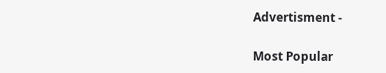Advertisment -

Most Popular